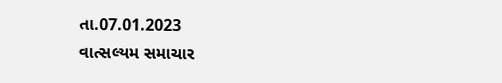તા.07.01.2023
વાત્સલ્યમ સમાચાર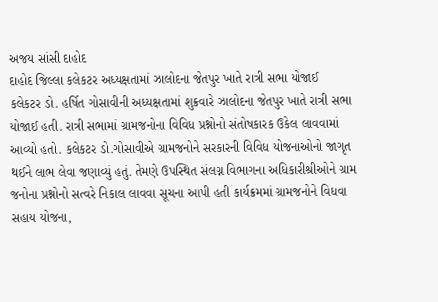અજય સાંસી દાહોદ
દાહોદ જિલ્લા કલેકટર અધ્યક્ષતામાં ઝાલોદના જેતપુર ખાતે રાત્રી સભા યોજાઈ
કલેકટર ડો. હર્ષિત ગોસાવીની અધ્યક્ષતામાં શુક્રવારે ઝાલોદના જેતપુર ખાતે રાત્રી સભા યોજાઈ હતી. રાત્રી સભામાં ગ્રામજનોના વિવિધ પ્રશ્નોનો સંતોષકારક ઉકેલ લાવવામાં આવ્યો હતો. કલેકટર ડો.ગોસાવીએ ગ્રામજનોને સરકારની વિવિધ યોજનાઓનો જાગૃત થઈને લાભ લેવા જણાવ્યું હતું. તેમણે ઉપસ્થિત સંલગ્ન વિભાગના અધિકારીશ્રીઓને ગ્રામ જનોના પ્રશ્નોનો સત્વરે નિકાલ લાવવા સૂચના આપી હતી કાર્યક્રમમાં ગ્રામજનોને વિધવા સહાય યોજના,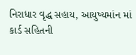નિરાધાર વૃદ્ધ સહાય, આયુષ્યમાંન માં કાર્ડ સહિતની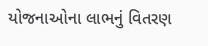યોજનાઓના લાભનું વિતરણ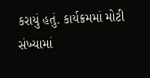કરાયું હતું. કાર્યક્રમમાં મોટી સંખ્યામાં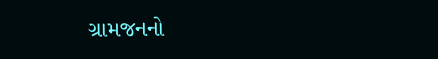ગ્રામજનનો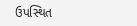ઉપસ્થિત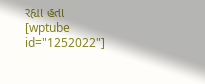રહ્યા હતા
[wptube id="1252022"]